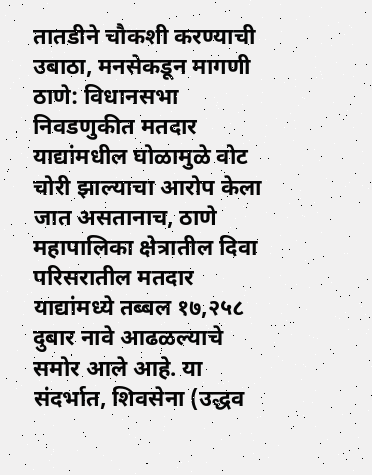तातडीने चौकशी करण्याची उबाठा, मनसेकडून मागणी
ठाणे: विधानसभा निवडणुकीत मतदार याद्यांमधील घोळामुळे वोट चोरी झाल्याचा आरोप केला जात असतानाच, ठाणे महापालिका क्षेत्रातील दिवा परिसरातील मतदार याद्यांमध्ये तब्बल १७,२५८ दुबार नावे आढळल्याचे समोर आले आहे. या संदर्भात, शिवसेना (उद्धव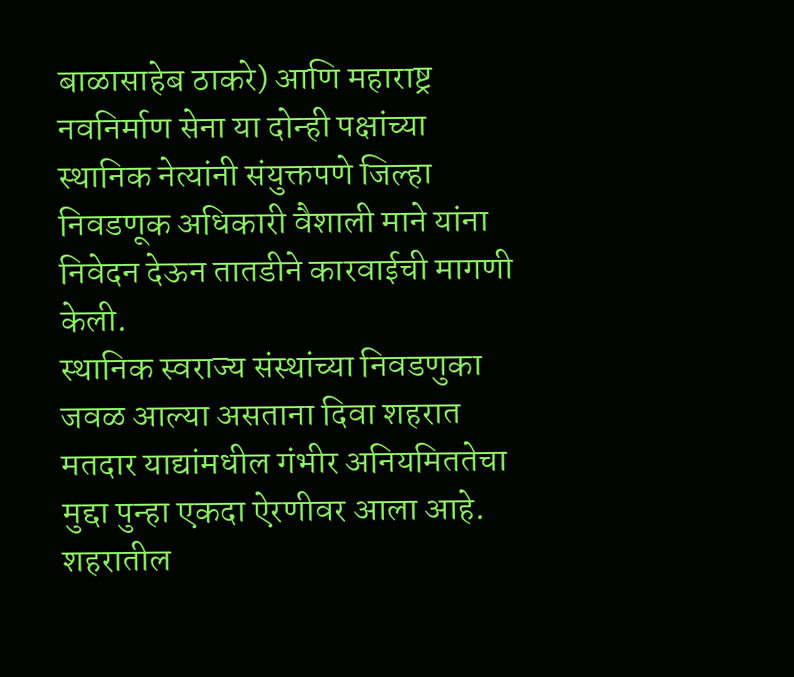बाळासाहेब ठाकरे) आणि महाराष्ट्र नवनिर्माण सेना या दोन्ही पक्षांच्या स्थानिक नेत्यांनी संयुक्तपणे जिल्हा निवडणूक अधिकारी वैशाली माने यांना निवेदन देऊन तातडीने कारवाईची मागणी केली.
स्थानिक स्वराज्य संस्थांच्या निवडणुका जवळ आल्या असताना दिवा शहरात मतदार याद्यांमधील गंभीर अनियमिततेचा मुद्दा पुन्हा एकदा ऐरणीवर आला आहे. शहरातील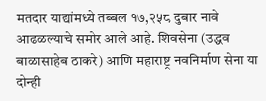मतदार याद्यांमध्ये तब्बल १७,२५८ दुबार नावे आढळल्याचे समोर आले आहे. शिवसेना (उद्धव बाळासाहेब ठाकरे) आणि महाराष्ट्र नवनिर्माण सेना या दोन्ही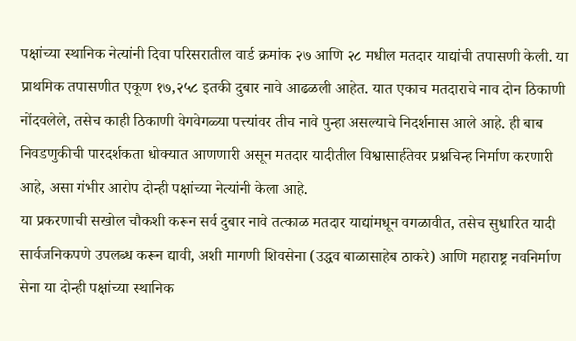पक्षांच्या स्थानिक नेत्यांनी दिवा परिसरातील वार्ड क्रमांक २७ आणि २८ मधील मतदार याद्यांची तपासणी केली. या प्राथमिक तपासणीत एकूण १७,२५८ इतकी दुबार नावे आढळली आहेत. यात एकाच मतदाराचे नाव दोन ठिकाणी नोंदवलेले, तसेच काही ठिकाणी वेगवेगळ्या पत्त्यांवर तीच नावे पुन्हा असल्याचे निदर्शनास आले आहे. ही बाब निवडणुकीची पारदर्शकता धोक्यात आणणारी असून मतदार यादीतील विश्वासार्हतेवर प्रश्नचिन्ह निर्माण करणारी आहे, असा गंभीर आरोप दोन्ही पक्षांच्या नेत्यांनी केला आहे.
या प्रकरणाची सखोल चौकशी करून सर्व दुबार नावे तत्काळ मतदार याद्यांमधून वगळावीत, तसेच सुधारित यादी सार्वजनिकपणे उपलब्ध करून द्यावी, अशी मागणी शिवसेना (उद्धव बाळासाहेब ठाकरे) आणि महाराष्ट्र नवनिर्माण सेना या दोन्ही पक्षांच्या स्थानिक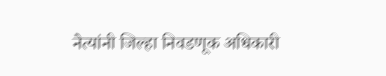नेत्यांनी जिल्हा निवडणूक अधिकारी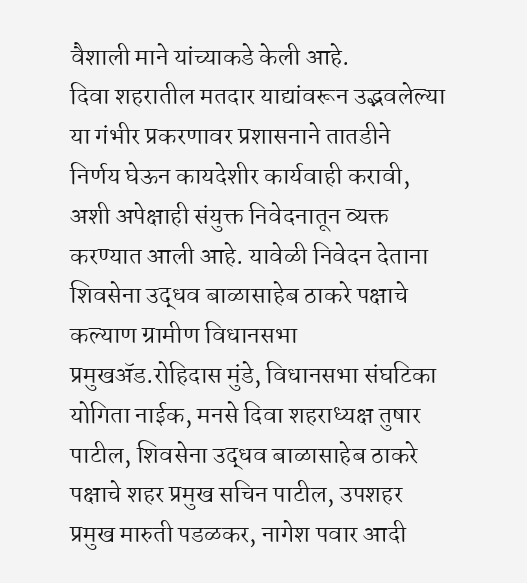वैशाली माने यांच्याकडे केली आहे.
दिवा शहरातील मतदार याद्यांवरून उद्भवलेल्या या गंभीर प्रकरणावर प्रशासनाने तातडीने निर्णय घेऊन कायदेशीर कार्यवाही करावी, अशी अपेक्षाही संयुक्त निवेदनातून व्यक्त करण्यात आली आहे. यावेळी निवेदन देताना शिवसेना उद्धव बाळासाहेब ठाकरे पक्षाचे कल्याण ग्रामीण विधानसभा प्रमुखॲड.रोहिदास मुंडे, विधानसभा संघटिका योगिता नाईक, मनसे दिवा शहराध्यक्ष तुषार पाटील, शिवसेना उद्धव बाळासाहेब ठाकरे पक्षाचे शहर प्रमुख सचिन पाटील, उपशहर प्रमुख मारुती पडळकर, नागेश पवार आदी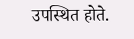उपस्थित होते.